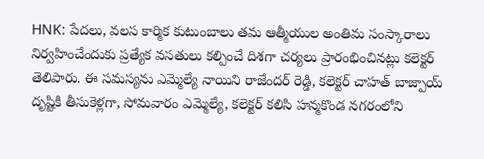HNK: పేదలు, వలస కార్మిక కుటుంబాలు తమ ఆత్మీయుల అంతిమ సంస్కారాలు నిర్వహించేందుకు ప్రత్యేక వసతులు కల్పించే దిశగా చర్యలు ప్రారంభించినట్లు కలెక్టర్ తెలిపారు. ఈ సమస్యను ఎమ్మెల్యే నాయిని రాజేందర్ రెడ్డి, కలెక్టర్ చాహత్ బాజ్పాయ్ దృష్టికి తీసుకెళ్లగా, సోమవారం ఎమ్మెల్యే, కలెక్టర్ కలిసి హన్మకొండ నగరంలోని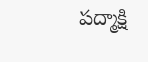పద్మాక్షి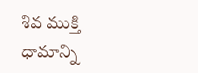శివ ముక్తి ధామాన్ని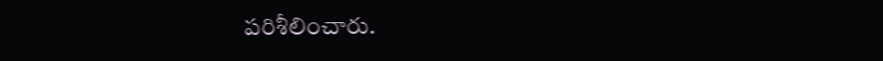పరిశీలించారు.